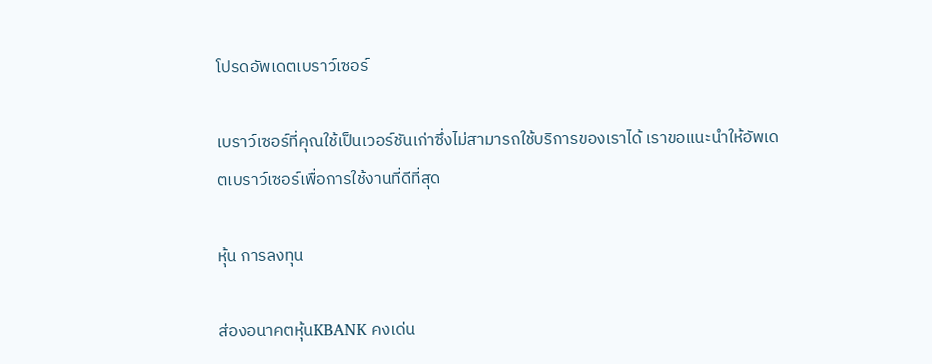โปรดอัพเดตเบราว์เซอร์

เบราว์เซอร์ที่คุณใช้เป็นเวอร์ชันเก่าซึ่งไม่สามารถใช้บริการของเราได้ เราขอแนะนำให้อัพเดตเบราว์เซอร์เพื่อการใช้งานที่ดีที่สุด

หุ้น การลงทุน

ส่องอนาคตหุ้นKBANK คงเด่น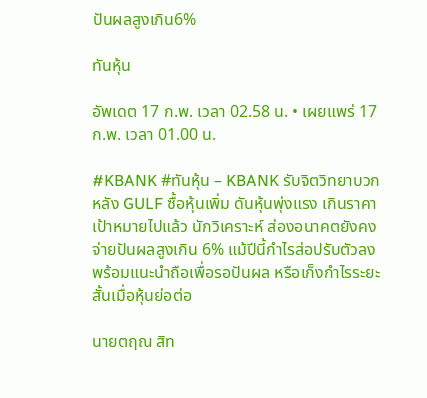ปันผลสูงเกิน6%

ทันหุ้น

อัพเดต 17 ก.พ. เวลา 02.58 น. • เผยแพร่ 17 ก.พ. เวลา 01.00 น.

#KBANK #ทันหุ้น – KBANK รับจิตวิทยาบวก หลัง GULF ซื้อหุ้นเพิ่ม ดันหุ้นพุ่งแรง เกินราคาเป้าหมายไปแล้ว นักวิเคราะห์ ส่องอนาคตยังคงจ่ายปันผลสูงเกิน 6% แม้ปีนี้กำไรส่อปรับตัวลง พร้อมแนะนำถือเพื่อรอปันผล หรือเก็งกำไรระยะสั้นเมื่อหุ้นย่อต่อ

นายตฤณ สิท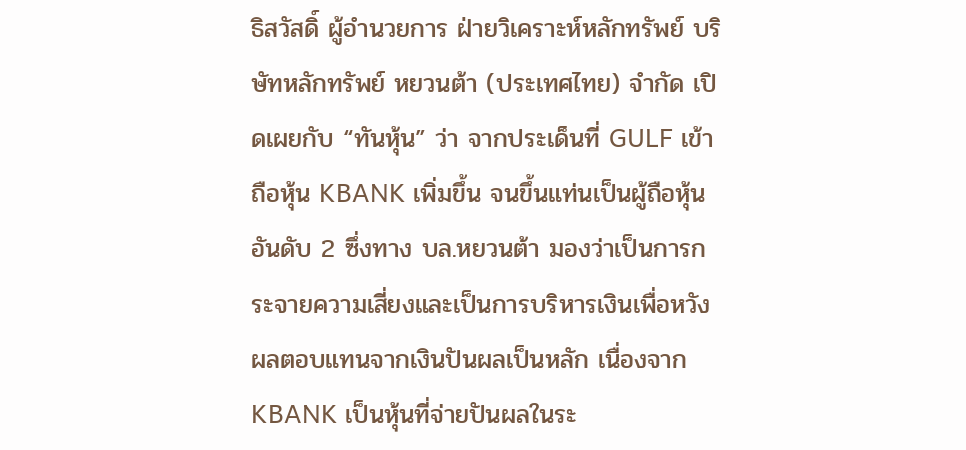ธิสวัสดิ์ ผู้อำนวยการ ฝ่ายวิเคราะห์หลักทรัพย์ บริษัทหลักทรัพย์ หยวนต้า (ประเทศไทย) จำกัด เปิดเผยกับ “ทันหุ้น” ว่า จากประเด็นที่ GULF เข้าถือหุ้น KBANK เพิ่มขึ้น จนขึ้นแท่นเป็นผู้ถือหุ้นอันดับ 2 ซึ่งทาง บล.หยวนต้า มองว่าเป็นการกระจายความเสี่ยงและเป็นการบริหารเงินเพื่อหวังผลตอบแทนจากเงินปันผลเป็นหลัก เนื่องจาก KBANK เป็นหุ้นที่จ่ายปันผลในระ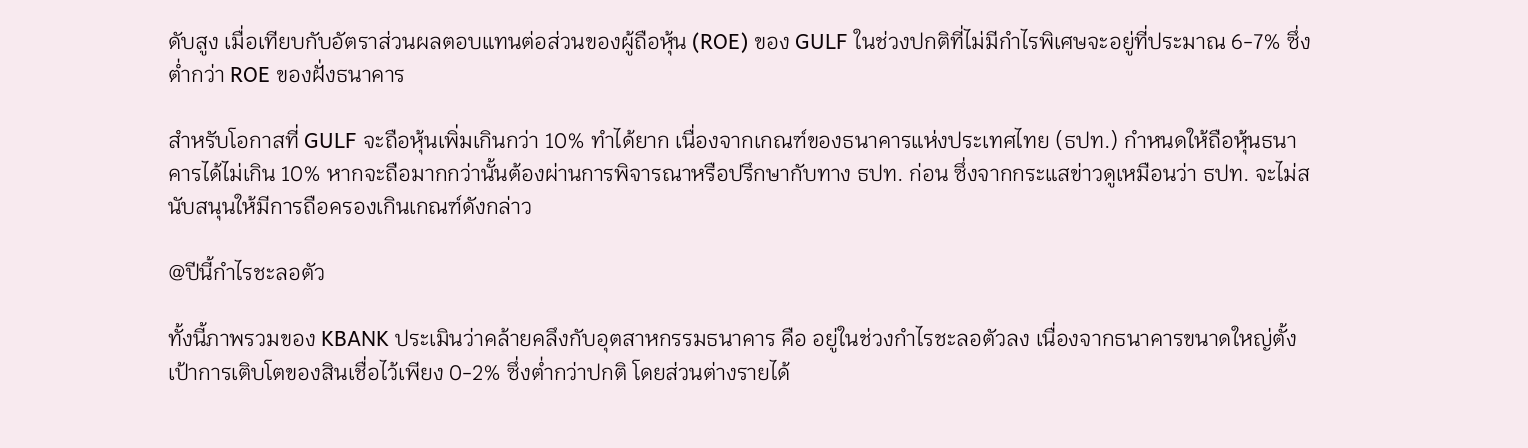ดับสูง เมื่อเทียบกับอัตราส่วนผลตอบแทนต่อส่วนของผู้ถือหุ้น (ROE) ของ GULF ในช่วงปกติที่ไม่มีกำไรพิเศษจะอยู่ที่ประมาณ 6-7% ซึ่งต่ำกว่า ROE ของฝั่งธนาคาร

สำหรับโอกาสที่ GULF จะถือหุ้นเพิ่มเกินกว่า 10% ทำได้ยาก เนื่องจากเกณฑ์ของธนาคารแห่งประเทศไทย (ธปท.) กำหนดให้ถือหุ้นธนาคารได้ไม่เกิน 10% หากจะถือมากกว่านั้นต้องผ่านการพิจารณาหรือปรึกษากับทาง ธปท. ก่อน ซึ่งจากกระแสข่าวดูเหมือนว่า ธปท. จะไม่สนับสนุนให้มีการถือครองเกินเกณฑ์ดังกล่าว

@ปีนี้กำไรชะลอตัว

ทั้งนี้ภาพรวมของ KBANK ประเมินว่าคล้ายคลึงกับอุตสาหกรรมธนาคาร คือ อยู่ในช่วงกำไรชะลอตัวลง เนื่องจากธนาคารขนาดใหญ่ตั้งเป้าการเติบโตของสินเชื่อไว้เพียง 0-2% ซึ่งต่ำกว่าปกติ โดยส่วนต่างรายได้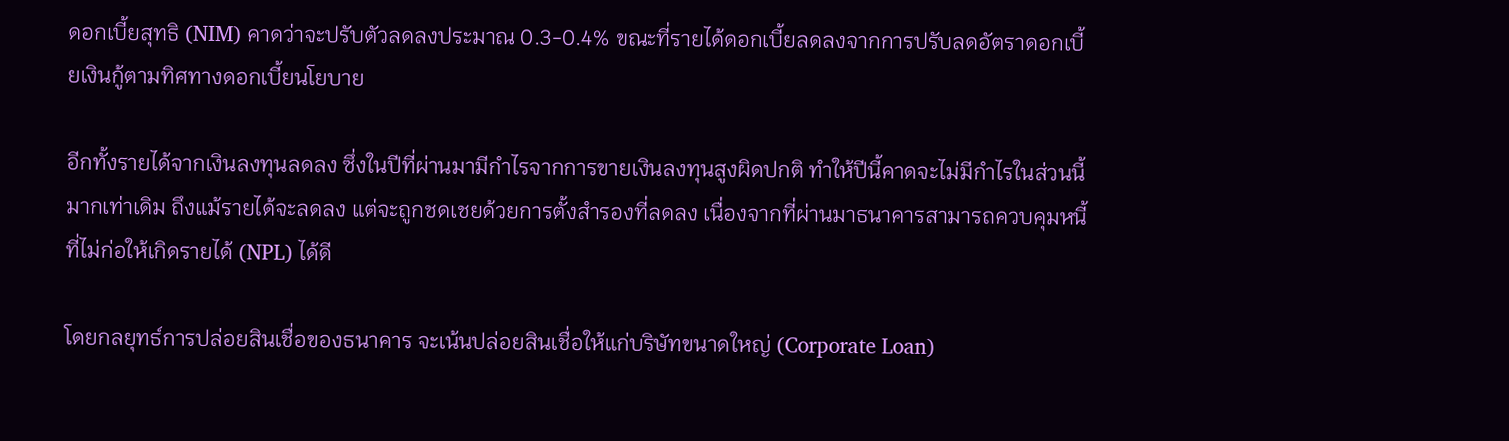ดอกเบี้ยสุทธิ (NIM) คาดว่าจะปรับตัวลดลงประมาณ 0.3-0.4% ขณะที่รายได้ดอกเบี้ยลดลงจากการปรับลดอัตราดอกเบี้ยเงินกู้ตามทิศทางดอกเบี้ยนโยบาย

อีกทั้งรายได้จากเงินลงทุนลดลง ซึ่งในปีที่ผ่านมามีกำไรจากการขายเงินลงทุนสูงผิดปกติ ทำให้ปีนี้คาดจะไม่มีกำไรในส่วนนี้มากเท่าเดิม ถึงแม้รายได้จะลดลง แต่จะถูกชดเชยด้วยการตั้งสำรองที่ลดลง เนื่องจากที่ผ่านมาธนาคารสามารถควบคุมหนี้ที่ไม่ก่อให้เกิดรายได้ (NPL) ได้ดี

โดยกลยุทธ์การปล่อยสินเชื่อของธนาคาร จะเน้นปล่อยสินเชื่อให้แก่บริษัทขนาดใหญ่ (Corporate Loan)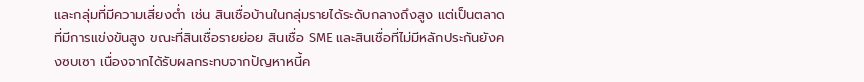และกลุ่มที่มีความเสี่ยงต่ำ เช่น สินเชื่อบ้านในกลุ่มรายได้ระดับกลางถึงสูง แต่เป็นตลาดที่มีการแข่งขันสูง ขณะที่สินเชื่อรายย่อย สินเชื่อ SME และสินเชื่อที่ไม่มีหลักประกันยังคงซบเซา เนื่องจากได้รับผลกระทบจากปัญหาหนี้ค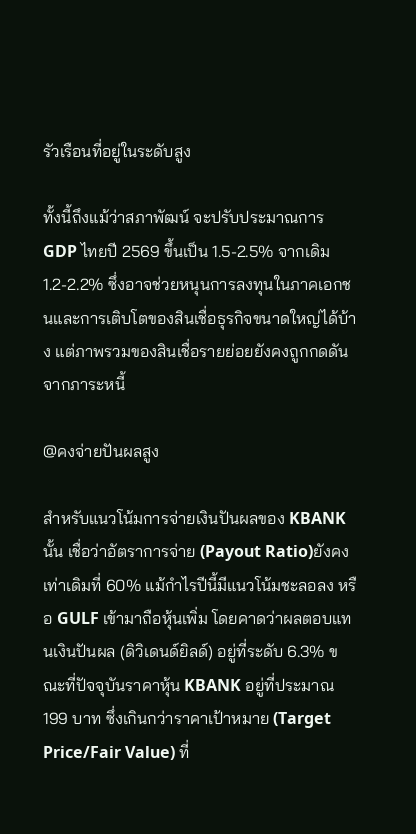รัวเรือนที่อยู่ในระดับสูง

ทั้งนี้ถึงแม้ว่าสภาพัฒน์ จะปรับประมาณการ GDP ไทยปี 2569 ขึ้นเป็น 1.5-2.5% จากเดิม 1.2-2.2% ซึ่งอาจช่วยหนุนการลงทุนในภาคเอกชนและการเติบโตของสินเชื่อธุรกิจขนาดใหญ่ได้บ้าง แต่ภาพรวมของสินเชื่อรายย่อยยังคงถูกกดดันจากภาระหนี้

@คงจ่ายปันผลสูง

สำหรับแนวโน้มการจ่ายเงินปันผลของ KBANK นั้น เชื่อว่าอัตราการจ่าย (Payout Ratio)ยังคงเท่าเดิมที่ 60% แม้กำไรปีนี้มีแนวโน้มชะลอลง หรือ GULF เข้ามาถือหุ้นเพิ่ม โดยคาดว่าผลตอบแทนเงินปันผล (ดิวิเดนด์ยิลด์) อยู่ที่ระดับ 6.3% ขณะที่ปัจจุบันราคาหุ้น KBANK อยู่ที่ประมาณ 199 บาท ซึ่งเกินกว่าราคาเป้าหมาย (Target Price/Fair Value) ที่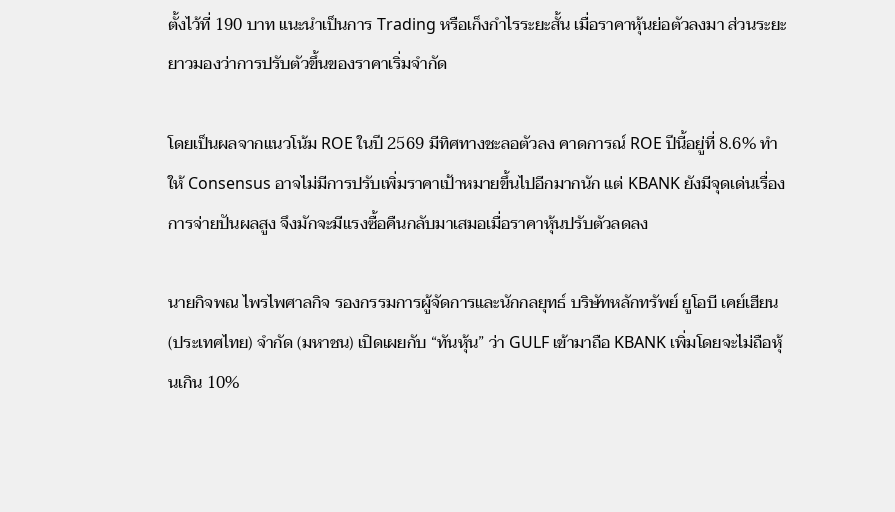ตั้งไว้ที่ 190 บาท แนะนำเป็นการ Trading หรือเก็งกำไรระยะสั้น เมื่อราคาหุ้นย่อตัวลงมา ส่วนระยะยาวมองว่าการปรับตัวขึ้นของราคาเริ่มจำกัด

โดยเป็นผลจากแนวโน้ม ROE ในปี 2569 มีทิศทางชะลอตัวลง คาดการณ์ ROE ปีนี้อยู่ที่ 8.6% ทำให้ Consensus อาจไม่มีการปรับเพิ่มราคาเป้าหมายขึ้นไปอีกมากนัก แต่ KBANK ยังมีจุดเด่นเรื่องการจ่ายปันผลสูง จึงมักจะมีแรงซื้อคืนกลับมาเสมอเมื่อราคาหุ้นปรับตัวลดลง

นายกิจพณ ไพรไพศาลกิจ รองกรรมการผู้จัดการและนักกลยุทธ์ บริษัทหลักทรัพย์ ยูโอบี เคย์เฮียน (ประเทศไทย) จำกัด (มหาชน) เปิดเผยกับ “ทันหุ้น” ว่า GULF เข้ามาถือ KBANK เพิ่มโดยจะไม่ถือหุ้นเกิน 10%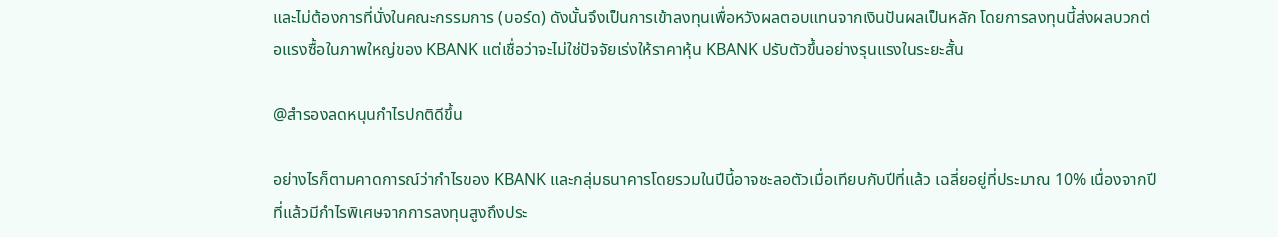และไม่ต้องการที่นั่งในคณะกรรมการ (บอร์ด) ดังนั้นจึงเป็นการเข้าลงทุนเพื่อหวังผลตอบแทนจากเงินปันผลเป็นหลัก โดยการลงทุนนี้ส่งผลบวกต่อแรงซื้อในภาพใหญ่ของ KBANK แต่เชื่อว่าจะไม่ใช่ปัจจัยเร่งให้ราคาหุ้น KBANK ปรับตัวขึ้นอย่างรุนแรงในระยะสั้น

@สำรองลดหนุนกำไรปกติดีขึ้น

อย่างไรก็ตามคาดการณ์ว่ากำไรของ KBANK และกลุ่มธนาคารโดยรวมในปีนี้อาจชะลอตัวเมื่อเทียบกับปีที่แล้ว เฉลี่ยอยู่ที่ประมาณ 10% เนื่องจากปีที่แล้วมีกำไรพิเศษจากการลงทุนสูงถึงประ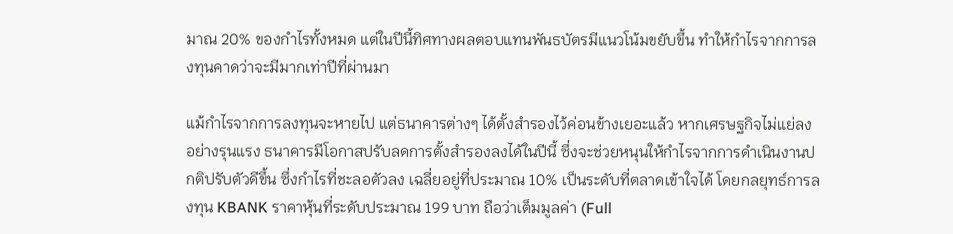มาณ 20% ของกำไรทั้งหมด แต่ในปีนี้ทิศทางผลตอบแทนพันธบัตรมีแนวโน้มขยับขึ้น ทำให้กำไรจากการลงทุนคาดว่าจะมีมากเท่าปีที่ผ่านมา

แม้กำไรจากการลงทุนจะหายไป แต่ธนาคารต่างๆ ได้ตั้งสำรองไว้ค่อนข้างเยอะแล้ว หากเศรษฐกิจไม่แย่ลงอย่างรุนแรง ธนาคารมีโอกาสปรับลดการตั้งสำรองลงได้ในปีนี้ ซึ่งจะช่วยหนุนให้กำไรจากการดำเนินงานปกติปรับตัวดีขึ้น ซึ่งกำไรที่ชะลอตัวลง เฉลี่ยอยู่ที่ประมาณ 10% เป็นระดับที่ตลาดเข้าใจได้ โดยกลยุทธ์การลงทุน KBANK ราคาหุ้นที่ระดับประมาณ 199 บาท ถือว่าเต็มมูลค่า (Full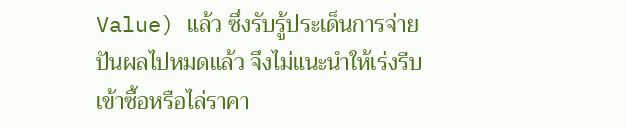Value) แล้ว ซึ่งรับรู้ประเด็นการจ่ายปันผลไปหมดแล้ว จึงไม่แนะนำให้เร่งรีบเข้าซื้อหรือไล่ราคา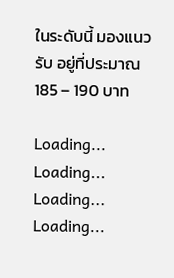ในระดับนี้ มองแนวรับ อยู่ที่ประมาณ 185 – 190 บาท

Loading...
Loading...
Loading...
Loading...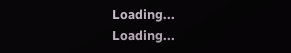Loading...
Loading...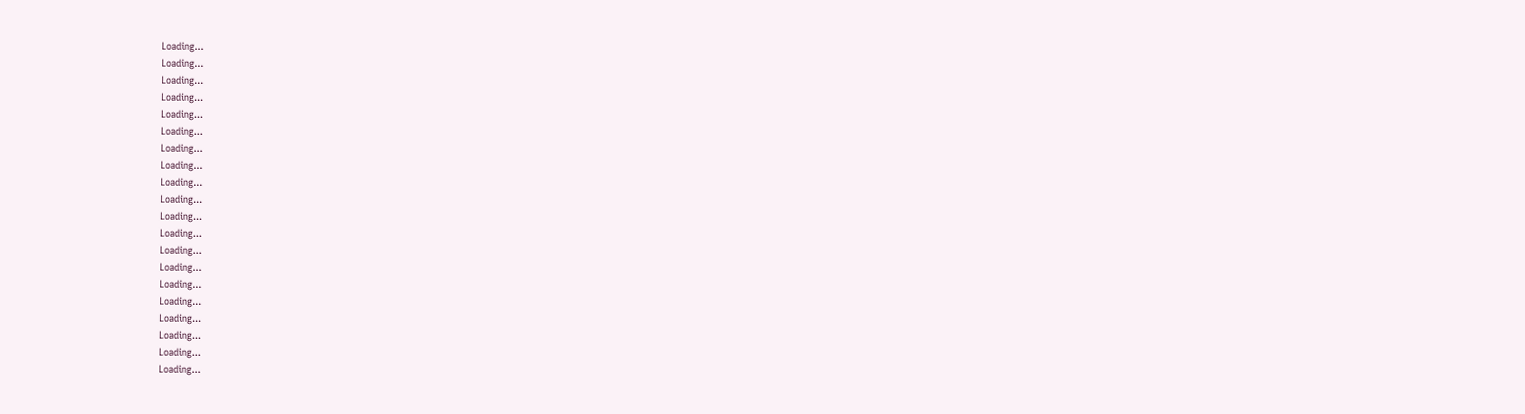Loading...
Loading...
Loading...
Loading...
Loading...
Loading...
Loading...
Loading...
Loading...
Loading...
Loading...
Loading...
Loading...
Loading...
Loading...
Loading...
Loading...
Loading...
Loading...
Loading...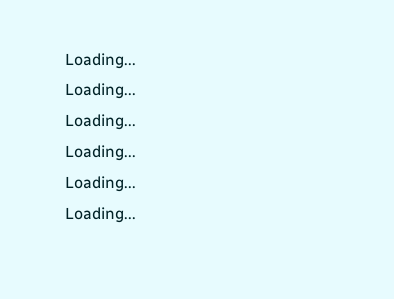Loading...
Loading...
Loading...
Loading...
Loading...
Loading...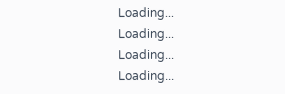Loading...
Loading...
Loading...
Loading...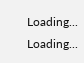Loading...
Loading...